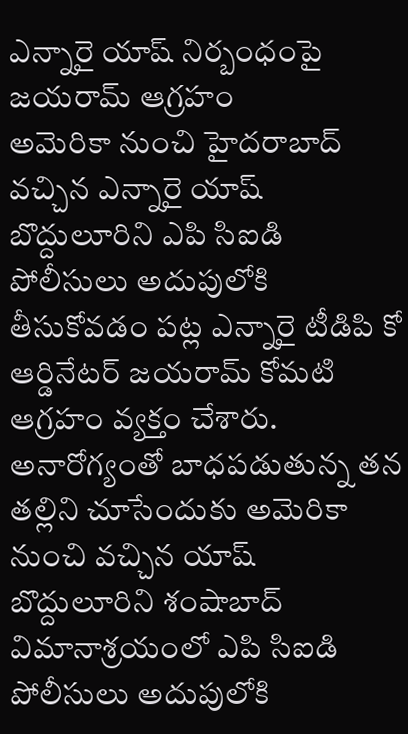ఎన్నారై యాష్ నిర్బంధంపై జయరామ్ ఆగ్రహం
అమెరికా నుంచి హైదరాబాద్ వచ్చిన ఎన్నారై యాష్ బొద్దులూరిని ఎపి సిఐడి పోలీసులు అదుపులోకి తీసుకోవడం పట్ల ఎన్నారై టీడిపి కో ఆర్డినేటర్ జయరామ్ కోమటి ఆగ్రహం వ్యక్తం చేశారు. అనారోగ్యంతో బాధపడుతున్న తన తల్లిని చూసేందుకు అమెరికా నుంచి వచ్చిన యాష్ బొద్దులూరిని శంషాబాద్ విమానాశ్రయంలో ఎపి సిఐడి పోలీసులు అదుపులోకి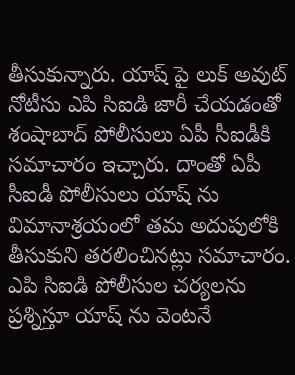తీసుకున్నారు. యాష్ పై లుక్ అవుట్ నోటీసు ఎపి సిఐడి జారీ చేయడంతో శంషాబాద్ పోలీసులు ఏపీ సీఐడీకి సమాచారం ఇచ్చారు. దాంతో ఏపీ సీఐడీ పోలీసులు యాష్ ను విమానాశ్రయంలో తమ అదుపులోకి తీసుకుని తరలించినట్లు సమాచారం. ఎపి సిఐడి పోలీసుల చర్యలను ప్రశ్నిస్తూ యాష్ ను వెంటనే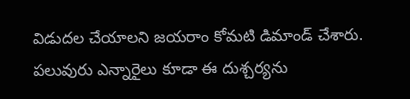విడుదల చేయాలని జయరాం కోమటి డిమాండ్ చేశారు. పలువురు ఎన్నారైలు కూడా ఈ దుశ్చర్యను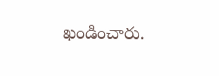ఖండించారు.